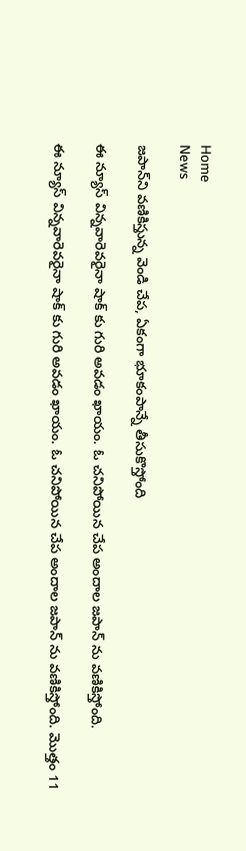Home
News

జపాన్‌ని వణికిస్తున్న వెండి చేప, ఏకంగా భూకంపాన్నే తీసుకొస్తోంది

ఈ న్యూస్ విన్నవారెవరైనా షాక్ కు గురి అవడం ఖాయం. ఓ చనిపోయిన చేప అందాల జపాన్ ను వణికిస్తోంది.

ఈ న్యూస్ విన్నవారెవరైనా షాక్ కు గురి అవడం ఖాయం. ఓ చనిపోయిన చేప అందాల జపాన్ ను వణికిస్తోంది. మొత్తం 11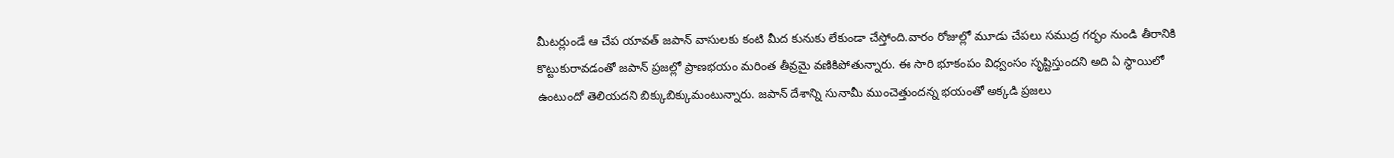మీటర్లుండే ఆ చేప యావత్ జపాన్ వాసులకు కంటి మీద కునుకు లేకుండా చేస్తోంది.వారం రోజుల్లో మూడు చేపలు సముద్ర గర్భం నుండి తీరానికి కొట్టుకురావడంతో జపాన్ ప్రజల్లో ప్రాణభయం మరింత తీవ్రమై వణికిపోతున్నారు. ఈ సారి భూకంపం విధ్వంసం సృష్టిస్తుందని అది ఏ స్థాయిలో ఉంటుందో తెలియదని బిక్కుబిక్కుమంటున్నారు. జపాన్ దేశాన్ని సునామీ ముంచెత్తుందన్న భయంతో అక్కడి ప్రజలు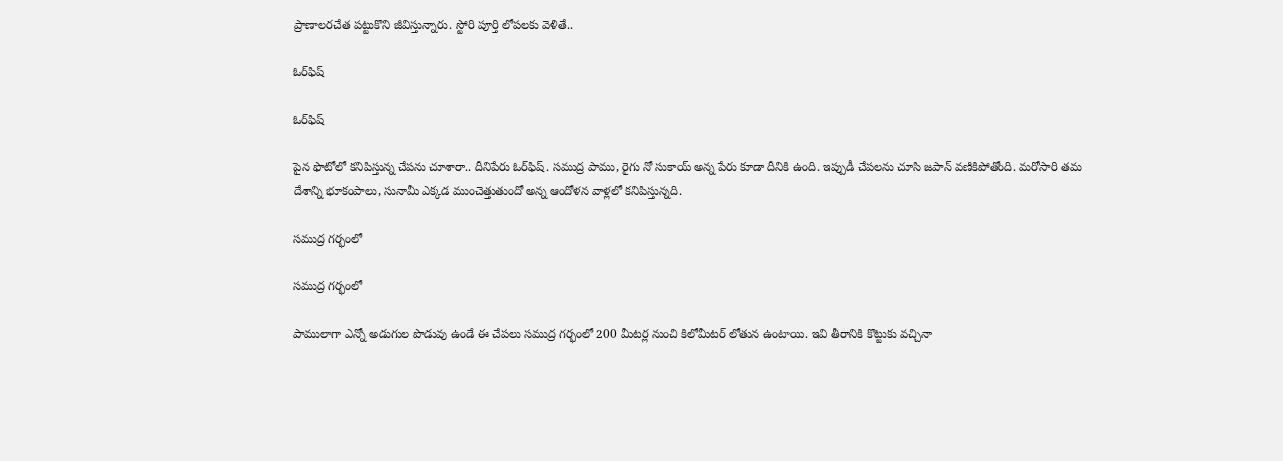ప్రాణాలరచేత పట్టుకొని జీవిస్తున్నారు. స్టోరి పూర్తి లోపలకు వెళితే..

ఓర్‌ఫిష్

ఓర్‌ఫిష్

పైన ఫొటోలో కనిపిస్తున్న చేపను చూశారా.. దీనిపేరు ఓర్‌ఫిష్. సముద్ర పాము, రైగు నో సుకాయ్ అన్న పేరు కూడా దీనికి ఉంది. ఇప్పుడీ చేపలను చూసి జపాన్ వణికిపోతోంది. మరోసారి తమ దేశాన్ని భూకంపాలు, సునామీ ఎక్కడ ముంచెత్తుతుందో అన్న ఆందోళన వాళ్లలో కనిపిస్తున్నది.

సముద్ర గర్భంలో

సముద్ర గర్భంలో

పాములాగా ఎన్నో అడుగుల పొడువు ఉండే ఈ చేపలు సముద్ర గర్భంలో 200 మీటర్ల నుంచి కిలోమీటర్ లోతున ఉంటాయి. ఇవి తీరానికి కొట్టుకు వచ్చినా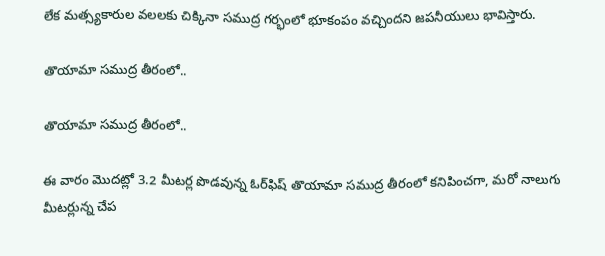లేక మత్స్యకారుల వలలకు చిక్కినా సముద్ర గర్భంలో భూకంపం వచ్చిందని జపనీయులు భావిస్తారు.

తొయామా సముద్ర తీరంలో..

తొయామా సముద్ర తీరంలో..

ఈ వారం మొదట్లో 3.2 మీటర్ల పొడవున్న ఓర్‌ఫిష్‌ తొయామా సముద్ర తీరంలో కనిపించగా, మరో నాలుగు మీటర్లున్న చేప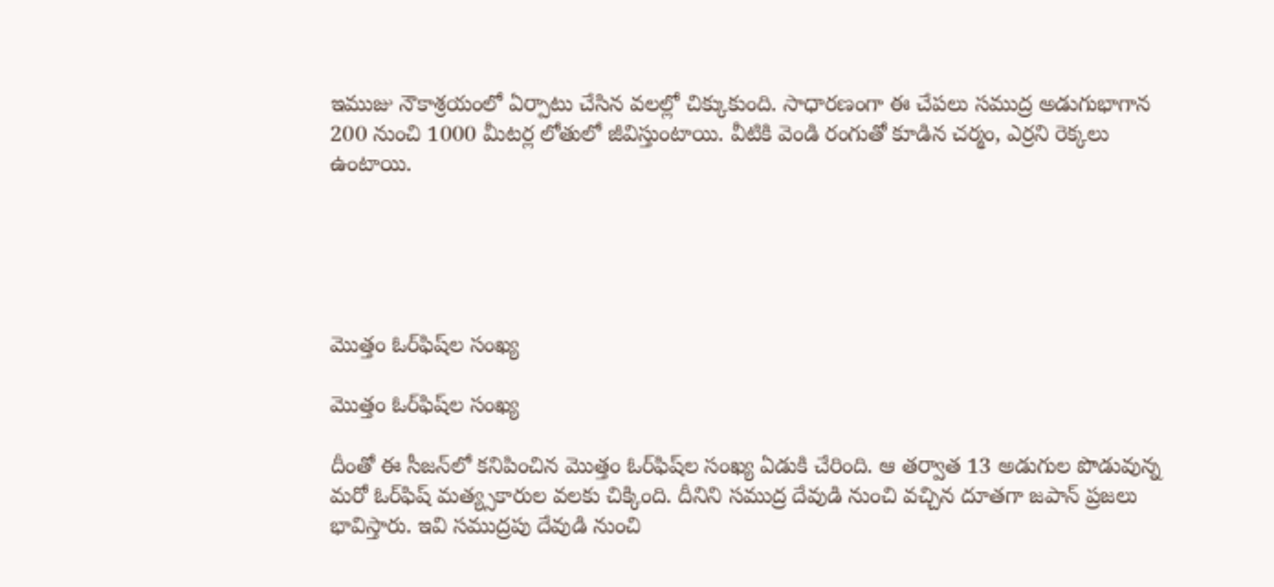ఇముజు నౌకాశ్రయంలో ఏర్పాటు చేసిన వలల్లో చిక్కుకుంది. సాధారణంగా ఈ చేపలు సముద్ర అడుగుభాగాన 200 నుంచి 1000 మీటర్ల లోతులో జీవిస్తుంటాయి. వీటికి వెండి రంగుతో కూడిన చర్మం, ఎర్రని రెక్కలు ఉంటాయి.





మొత్తం ఓర్‌ఫిష్‌ల సంఖ్య

మొత్తం ఓర్‌ఫిష్‌ల సంఖ్య

దీంతో ఈ సీజన్‌లో కనిపించిన మొత్తం ఓర్‌ఫిష్‌ల సంఖ్య ఏడుకి చేరింది. ఆ తర్వాత 13 అడుగుల పొడువున్న మరో ఓర్‌ఫిష్ మత్య్సకారుల వలకు చిక్కింది. దీనిని సముద్ర దేవుడి నుంచి వచ్చిన దూతగా జపాన్ ప్రజలు భావిస్తారు. ఇవి సముద్రపు దేవుడి నుంచి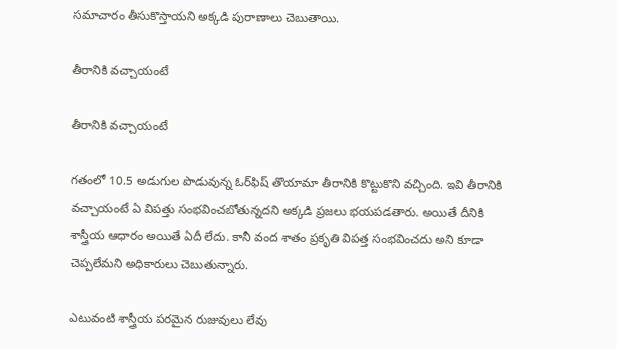సమాచారం తీసుకొస్తాయని అక్కడి పురాణాలు చెబుతాయి.

తీరానికి వచ్చాయంటే

తీరానికి వచ్చాయంటే

గతంలో 10.5 అడుగుల పొడువున్న ఓర్‌ఫిష్ తొయామా తీరానికి కొట్టుకొని వచ్చింది. ఇవి తీరానికి వచ్చాయంటే ఏ విపత్తు సంభవించబోతున్నదని అక్కడి ప్రజలు భయపడతారు. అయితే దీనికి శాస్త్రీయ ఆధారం అయితే ఏదీ లేదు. కానీ వంద శాతం ప్రకృతి విపత్త సంభవించదు అని కూడా చెప్పలేమని అధికారులు చెబుతున్నారు.

ఎటువంటి శాస్త్రీయ పరమైన రుజువులు లేవు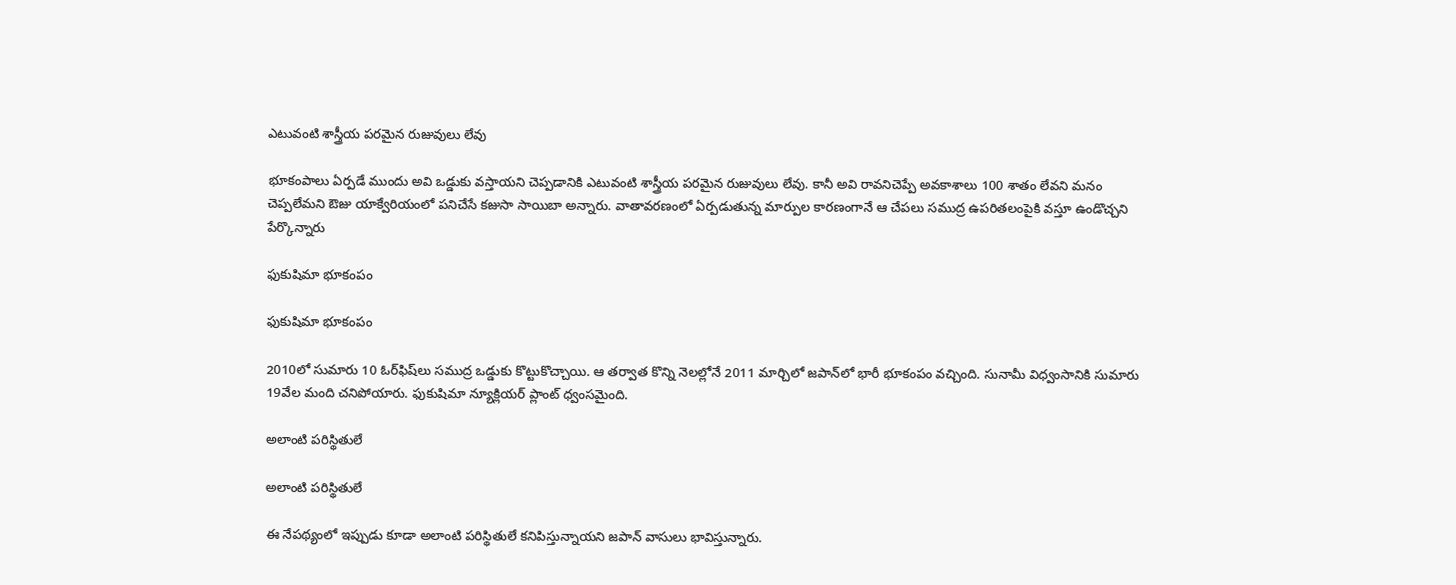ఎటువంటి శాస్త్రీయ పరమైన రుజువులు లేవు

భూకంపాలు ఏర్పడే ముందు అవి ఒడ్డుకు వస్తాయని చెప్పడానికి ఎటువంటి శాస్త్రీయ పరమైన రుజువులు లేవు. కానీ అవి రావనిచెప్పే అవకాశాలు 100 శాతం లేవని మనం చెప్పలేమని ఔజు యాక్వేరియంలో పనిచేసే కజుసా సాయిబా అన్నారు. వాతావరణంలో ఏర్పడుతున్న మార్పుల కారణంగానే ఆ చేపలు సముద్ర ఉపరితలంపైకి వస్తూ ఉండొచ్చని పేర్కొన్నారు

ఫుకుషిమా భూకంపం

ఫుకుషిమా భూకంపం

2010లో సుమారు 10 ఓర్‌ఫిష్‌లు సముద్ర ఒడ్డుకు కొట్టుకొచ్చాయి. ఆ తర్వాత కొన్ని నెలల్లోనే 2011 మార్చిలో జపాన్‌లో భారీ భూకంపం వచ్చింది. సునామీ విధ్వంసానికి సుమారు 19వేల మంది చనిపోయారు. ఫుకుషిమా న్యూక్లియర్ ప్లాంట్ ధ్వంసమైంది.

అలాంటి పరిస్థితులే

అలాంటి పరిస్థితులే

ఈ నేపథ్యంలో ఇప్పుడు కూడా అలాంటి పరిస్థితులే కనిపిస్తున్నాయని జపాన్ వాసులు భావిస్తున్నారు.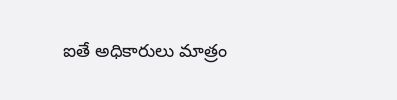ఐతే అధికారులు మాత్రం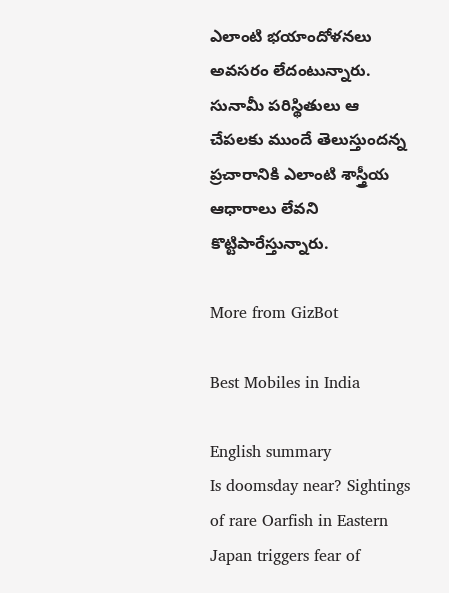ఎలాంటి భయాందోళనలు అవసరం లేదంటున్నారు. సునామీ పరిస్థితులు ఆ చేపలకు ముందే తెలుస్తుందన్న ప్రచారానికి ఎలాంటి శాస్త్రీయ ఆధారాలు లేవని కొట్టిపారేస్తున్నారు.

More from GizBot

Best Mobiles in India

English summary
Is doomsday near? Sightings of rare Oarfish in Eastern Japan triggers fear of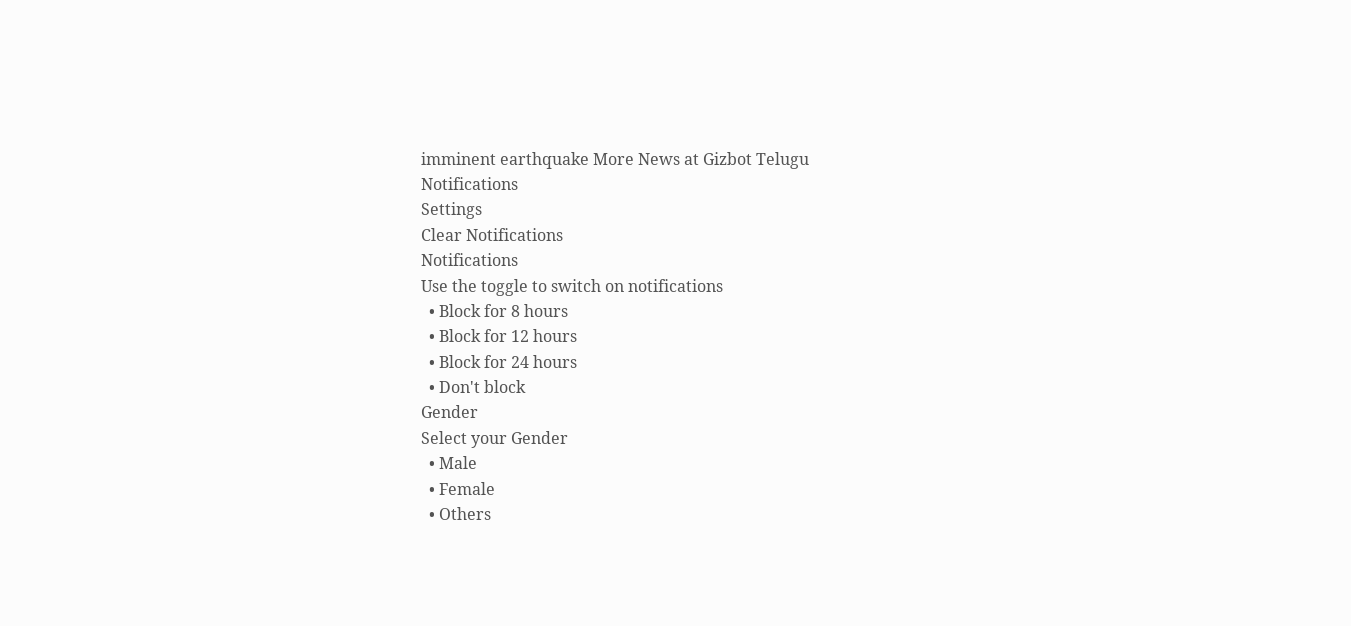imminent earthquake More News at Gizbot Telugu
Notifications
Settings
Clear Notifications
Notifications
Use the toggle to switch on notifications
  • Block for 8 hours
  • Block for 12 hours
  • Block for 24 hours
  • Don't block
Gender
Select your Gender
  • Male
  • Female
  • Others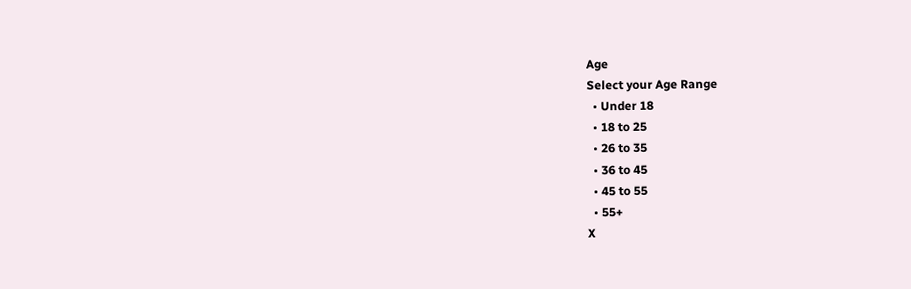Age
Select your Age Range
  • Under 18
  • 18 to 25
  • 26 to 35
  • 36 to 45
  • 45 to 55
  • 55+
X